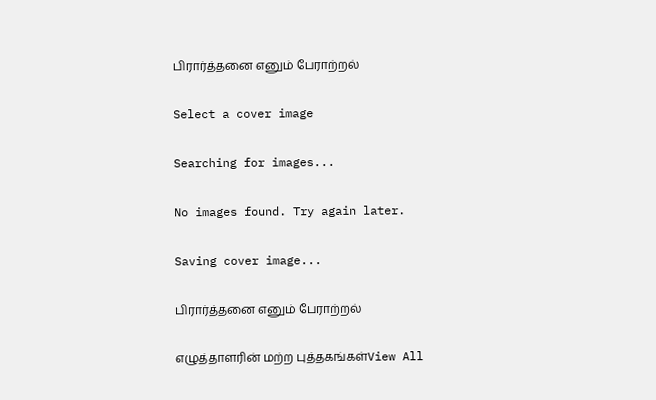பிரார்த்தனை எனும் பேராற்றல்

Select a cover image

Searching for images...

No images found. Try again later.

Saving cover image...

பிரார்த்தனை எனும் பேராற்றல்

எழுத்தாளரின் மற்ற புத்தகங்கள்View All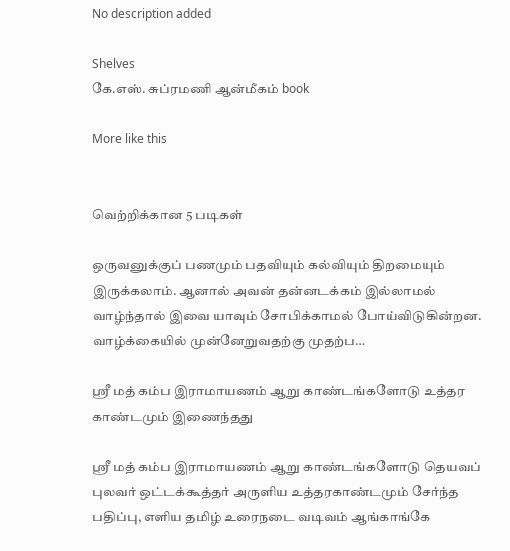No description added

Shelves
கே.எஸ். சுப்ரமணி ஆன்மீகம் book

More like this


வெற்றிக்கான 5 படிகள்

ஒருவனுக்குப் பணமும் பதவியும் கல்வியும் திறமையும் இருக்கலாம். ஆனால் அவன் தன்னடக்கம் இல்லாமல் வாழ்ந்தால் இவை யாவும் சோபிக்காமல் போய்விடுகின்றன. வாழ்க்கையில் முன்னேறுவதற்கு முதற்ப…

ஸ்ரீ மத் கம்ப இராமாயணம் ஆறு காண்டங்களோடு உத்தர காண்டமும் இணைந்தது

ஸ்ரீ மத் கம்ப இராமாயணம் ஆறு காண்டங்களோடு தெயவப் புலவர் ஒட்டக்கூத்தர் அருளிய உத்தரகாண்டமும் சேர்ந்த பதிப்பு, எளிய தமிழ் உரைநடை வடிவம் ஆங்காங்கே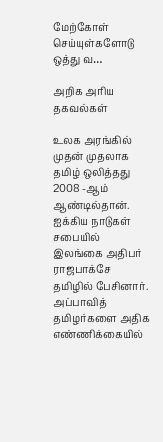மேற்கோள் செய்யுள்களோடு ஒத்து வ…

அறிக அரிய தகவல்கள்

உலக அரங்கில் முதன் முதலாக தமிழ் ஒலித்தது 2008 -ஆம் ஆண்டில்தான். ஐக்கிய நாடுகள் சபையில் இலங்கை அதிபர் ராஜபாக்சே தமிழில் பேசினார். அப்பாவித் தமிழர்களை அதிக எண்ணிக்கையில்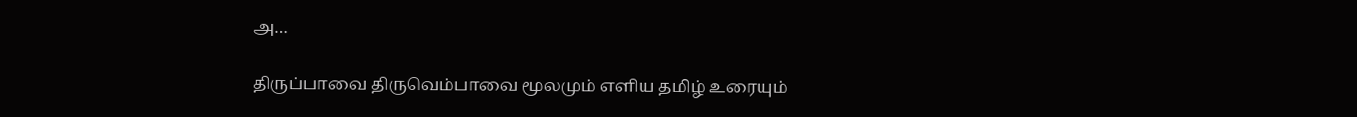அ…

திருப்பாவை திருவெம்பாவை மூலமும் எளிய தமிழ் உரையும்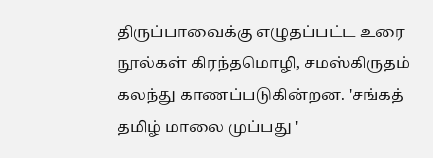திருப்பாவைக்கு எழுதப்பட்ட உரை நூல்கள் கிரந்தமொழி, சமஸ்கிருதம் கலந்து காணப்படுகின்றன. 'சங்கத் தமிழ் மாலை முப்பது '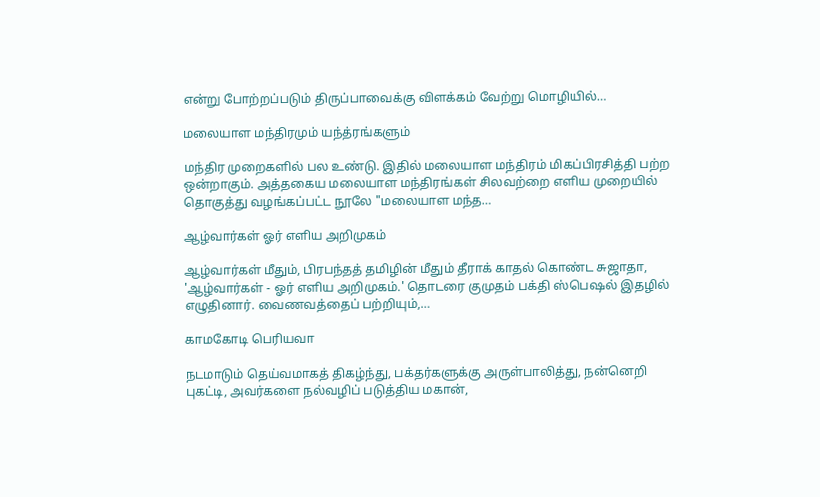என்று போற்றப்படும் திருப்பாவைக்கு விளக்கம் வேற்று மொழியில்…

மலையாள மந்திரமும் யந்த்ரங்களும்

மந்திர முறைகளில் பல உண்டு. இதில் மலையாள மந்திரம் மிகப்பிரசித்தி பற்ற ஒன்றாகும். அத்தகைய மலையாள மந்திரங்கள் சிலவற்றை எளிய முறையில் தொகுத்து வழங்கப்பட்ட நூலே "மலையாள மந்த…

ஆழ்வார்கள் ஓர் எளிய அறிமுகம்

ஆழ்வார்கள் மீதும், பிரபந்தத் தமிழின் மீதும் தீராக் காதல் கொண்ட சுஜாதா, 'ஆழ்வார்கள் - ஓர் எளிய அறிமுகம்.' தொடரை குமுதம் பக்தி ஸ்பெஷல் இதழில் எழுதினார். வைணவத்தைப் பற்றியும்,…

காமகோடி பெரியவா

நடமாடும் தெய்வமாகத் திகழ்ந்து, பக்தர்களுக்கு அருள்பாலித்து, நன்னெறி புகட்டி, அவர்களை நல்வழிப் படுத்திய மகான்,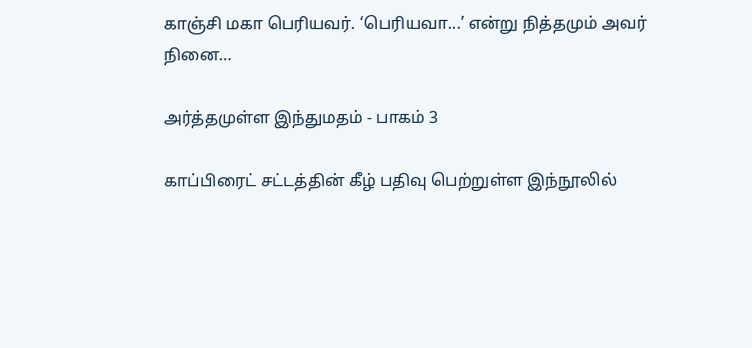காஞ்சி மகா பெரியவர். ‘பெரியவா...’ என்று நித்தமும் அவர் நினை…

அர்த்தமுள்ள இந்துமதம் - பாகம் 3

காப்பிரைட் சட்டத்தின் கீழ் பதிவு பெற்றுள்ள இந்நூலில்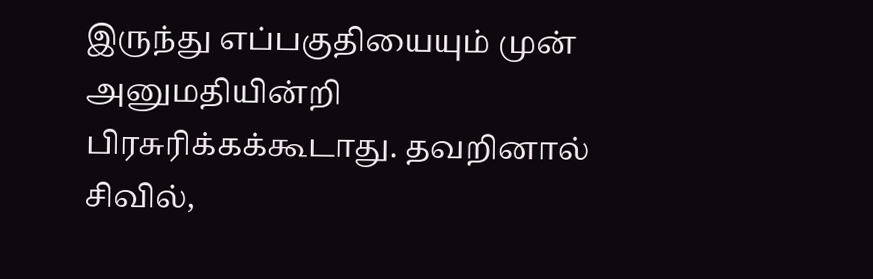இருந்து எப்பகுதியையும் முன் அனுமதியின்றி பிரசுரிக்கக்கூடாது. தவறினால் சிவில்,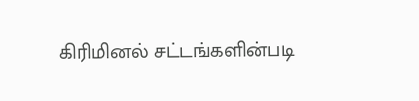கிரிமினல் சட்டங்களின்படி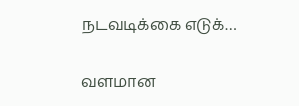நடவடிக்கை எடுக்…

வளமான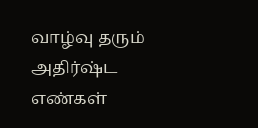வாழ்வு தரும் அதிர்ஷ்ட எண்கள்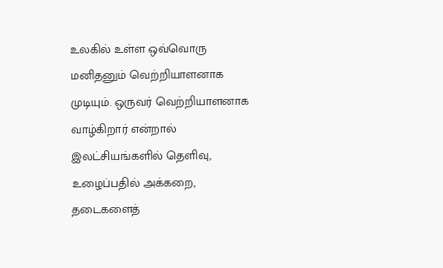உலகில் உள்ள ஒவ்வொரு மனிதனும் வெற்றியாளனாக முடியும். ஒருவர் வெற்றியாளனாக வாழ்கிறார் என்றால் இலட்சியங்களில் தெளிவு, உழைப்பதில் அக்கறை, தடைகளைத்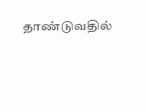தாண்டுவதில்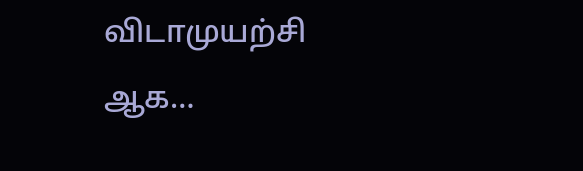விடாமுயற்சி ஆக…